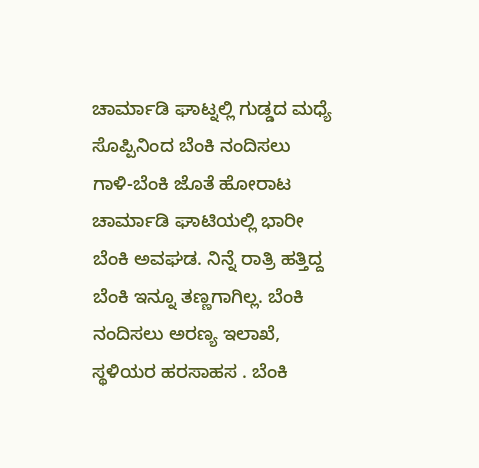ಚಾರ್ಮಾಡಿ ಘಾಟ್ನಲ್ಲಿ ಗುಡ್ಡದ ಮಧ್ಯೆ ಸೊಪ್ಪಿನಿಂದ ಬೆಂಕಿ ನಂದಿಸಲು ಗಾಳಿ-ಬೆಂಕಿ ಜೊತೆ ಹೋರಾಟ
ಚಾರ್ಮಾಡಿ ಘಾಟಿಯಲ್ಲಿ ಭಾರೀ ಬೆಂಕಿ ಅವಘಡ. ನಿನ್ನೆ ರಾತ್ರಿ ಹತ್ತಿದ್ದ ಬೆಂಕಿ ಇನ್ನೂ ತಣ್ಣಗಾಗಿಲ್ಲ. ಬೆಂಕಿ ನಂದಿಸಲು ಅರಣ್ಯ ಇಲಾಖೆ, ಸ್ಥಳಿಯರ ಹರಸಾಹಸ . ಬೆಂಕಿ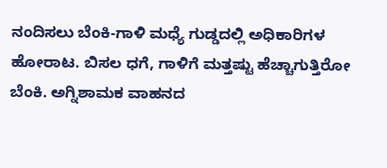ನಂದಿಸಲು ಬೆಂಕಿ-ಗಾಳಿ ಮಧ್ಯೆ ಗುಡ್ಡದಲ್ಲಿ ಅಧಿಕಾರಿಗಳ ಹೋರಾಟ. ಬಿಸಲ ಧಗೆ, ಗಾಳಿಗೆ ಮತ್ತಷ್ಟು ಹೆಚ್ಚಾಗುತ್ತಿರೋ ಬೆಂಕಿ. ಅಗ್ನಿಶಾಮಕ ವಾಹನದ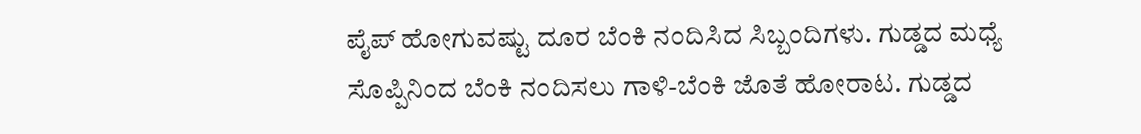ಪೈಪ್ ಹೋಗುವಷ್ಟು ದೂರ ಬೆಂಕಿ ನಂದಿಸಿದ ಸಿಬ್ಬಂದಿಗಳು. ಗುಡ್ಡದ ಮಧ್ಯೆ ಸೊಪ್ಪಿನಿಂದ ಬೆಂಕಿ ನಂದಿಸಲು ಗಾಳಿ-ಬೆಂಕಿ ಜೊತೆ ಹೋರಾಟ. ಗುಡ್ಡದ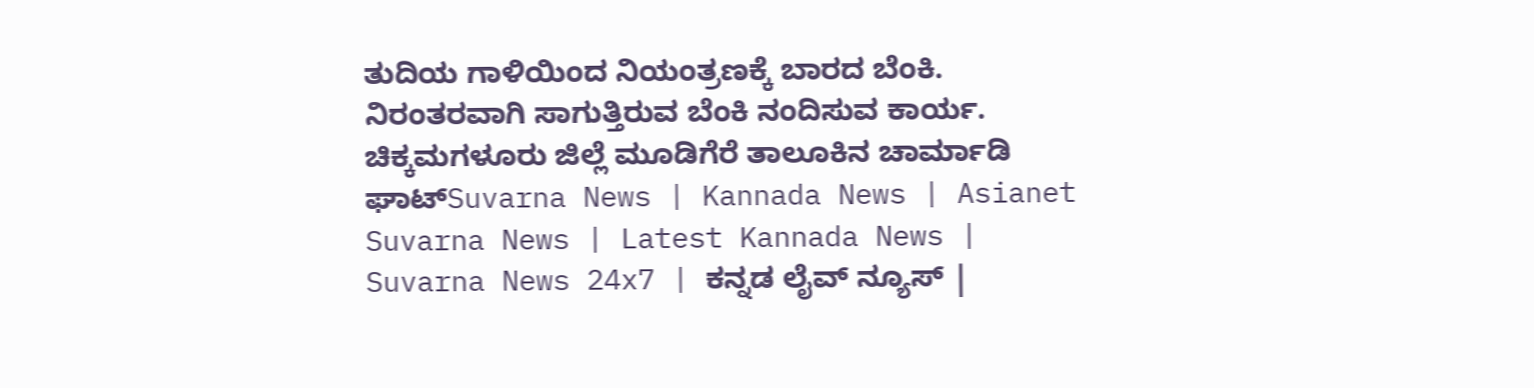ತುದಿಯ ಗಾಳಿಯಿಂದ ನಿಯಂತ್ರಣಕ್ಕೆ ಬಾರದ ಬೆಂಕಿ. ನಿರಂತರವಾಗಿ ಸಾಗುತ್ತಿರುವ ಬೆಂಕಿ ನಂದಿಸುವ ಕಾರ್ಯ. ಚಿಕ್ಕಮಗಳೂರು ಜಿಲ್ಲೆ ಮೂಡಿಗೆರೆ ತಾಲೂಕಿನ ಚಾರ್ಮಾಡಿ ಘಾಟ್Suvarna News | Kannada News | Asianet Suvarna News | Latest Kannada News | Suvarna News 24x7 | ಕನ್ನಡ ಲೈವ್ ನ್ಯೂಸ್ |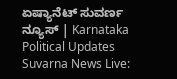ಏಷ್ಯಾನೆಟ್ ಸುವರ್ಣ ನ್ಯೂಸ್ | Karnataka Political Updates Suvarna News Live: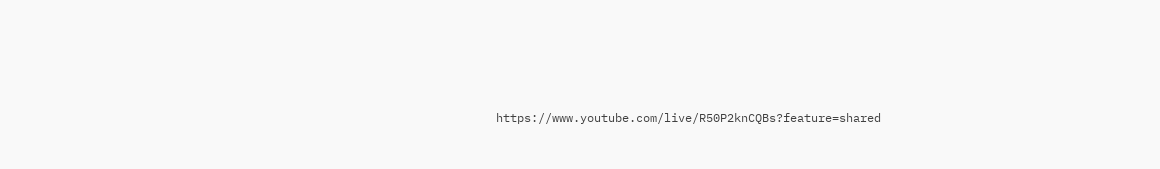https://www.youtube.com/live/R50P2knCQBs?feature=shared